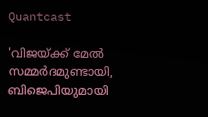Quantcast

'വിജയ്ക്ക് മേൽ സമ്മർദമുണ്ടായി, ബിജെപിയുമായി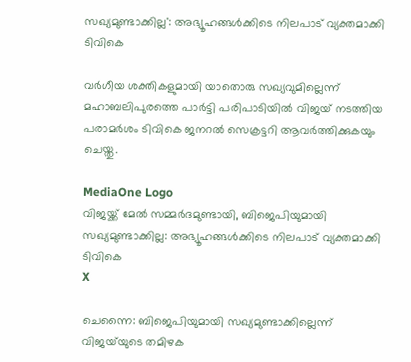സഖ്യമുണ്ടാക്കില്ല': അഭ്യൂഹങ്ങൾക്കിടെ നിലപാട് വ്യക്തമാക്കി ടിവികെ

വർഗീയ ശക്തികളുമായി യാതൊരു സഖ്യവുമില്ലെന്ന് മഹാബലിപുരത്തെ പാർട്ടി പരിപാടിയിൽ വിജയ് നടത്തിയ പരാമർശം ടിവികെ ജനറല്‍ സെക്രട്ടറി ആവര്‍ത്തിക്കുകയും ചെയ്തു.

MediaOne Logo
വിജയ്ക്ക് മേൽ സമ്മർദമുണ്ടായി, ബിജെപിയുമായി സഖ്യമുണ്ടാക്കില്ല: അഭ്യൂഹങ്ങൾക്കിടെ നിലപാട് വ്യക്തമാക്കി ടിവികെ
X

ചെന്നൈ: ബിജെപിയുമായി സഖ്യമുണ്ടാക്കില്ലെന്ന് വിജയ്‌യുടെ തമിഴക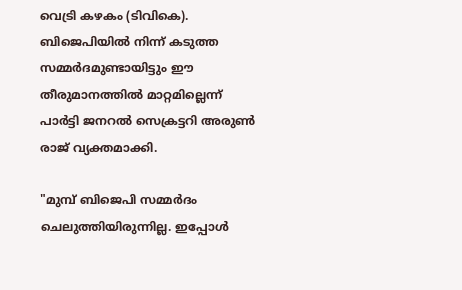വെട്രി കഴകം (ടിവികെ). ബിജെപിയിൽ നിന്ന് കടുത്ത സമ്മർദമുണ്ടായിട്ടും ഈ തീരുമാനത്തിൽ മാറ്റമില്ലെന്ന് പാർട്ടി ജനറല്‍ സെക്രട്ടറി അരുണ്‍ രാജ് വ്യക്തമാക്കി.

"മുമ്പ് ബിജെപി സമ്മർദം ചെലുത്തിയിരുന്നില്ല. ഇപ്പോൾ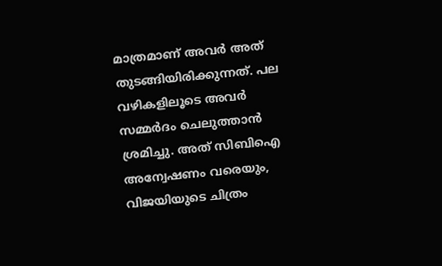മാത്രമാണ് അവർ അത് തുടങ്ങിയിരിക്കുന്നത്. പല വഴികളിലൂടെ അവർ സമ്മർദം ചെലുത്താൻ ശ്രമിച്ചു. അത് സിബിഐ അന്വേഷണം വരെയും, വിജയിയുടെ ചിത്രം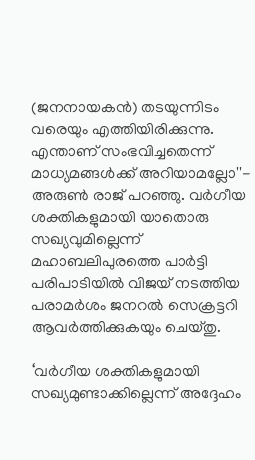(ജനനായകൻ) തടയുന്നിടം വരെയും എത്തിയിരിക്കുന്നു. എന്താണ് സംഭവിച്ചതെന്ന് മാധ്യമങ്ങള്‍ക്ക് അറിയാമല്ലോ''- അരുൺ രാജ് പറഞ്ഞു. വർഗീയ ശക്തികളുമായി യാതൊരു സഖ്യവുമില്ലെന്ന് മഹാബലിപുരത്തെ പാർട്ടി പരിപാടിയിൽ വിജയ് നടത്തിയ പരാമർശം ജനറല്‍ സെക്രട്ടറി ആവര്‍ത്തിക്കുകയും ചെയ്തു.

‘വർഗീയ ശക്തികളുമായി സഖ്യമുണ്ടാക്കില്ലെന്ന് അദ്ദേഹം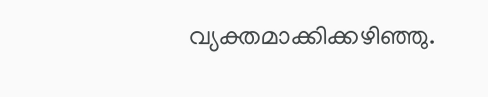വ്യക്തമാക്കിക്കഴിഞ്ഞു.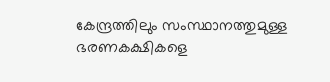കേന്ദ്രത്തിലും സംസ്ഥാനത്തുമുള്ള ഭരണകക്ഷികളെ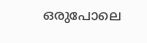ഒരുപോലെ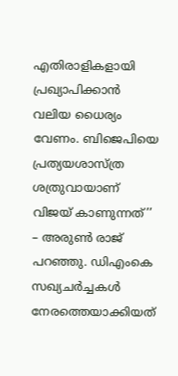എതിരാളികളായി പ്രഖ്യാപിക്കാൻ വലിയ ധൈര്യം വേണം. ബിജെപിയെ പ്രത്യയശാസ്ത്ര ശത്രുവായാണ് വിജയ് കാണുന്നത്’’ – അരുൺ രാജ് പറഞ്ഞു. ഡിഎംകെ സഖ്യചർച്ചകൾ നേരത്തെയാക്കിയത്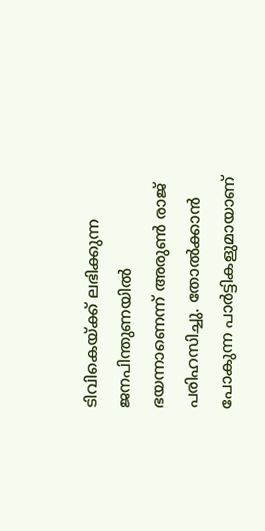ടിവികെയ്ക്ക് ലഭിക്കുന്ന ജനപിന്തുണയിൽ ഭയന്നാണെന്ന് അരുൺ രാജ് പരിഹസിച്ചു. തോൽക്കാൻ പോകുന്ന പാർട്ടികളുമായാണ്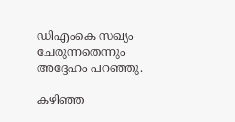ഡിഎംകെ സഖ്യം ചേരുന്നതെന്നും അദ്ദേഹം പറഞ്ഞു.

കഴിഞ്ഞ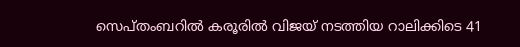സെപ്തംബറില്‍ കരൂരില്‍ വിജയ് നടത്തിയ റാലിക്കിടെ 41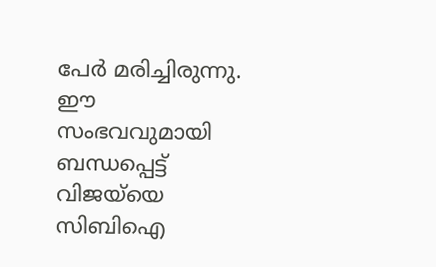പേര്‍ മരിച്ചിരുന്നു. ഈ സംഭവവുമായി ബന്ധപ്പെട്ട് വിജയ്‌യെ സിബിഐ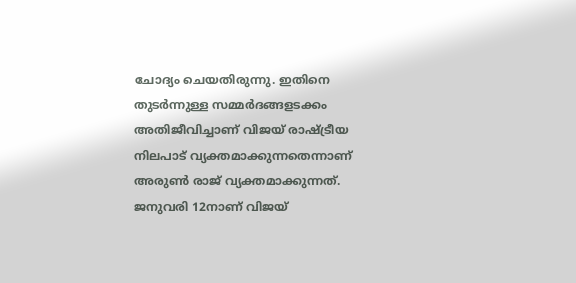ചോദ്യം ചെയതിരുന്നു. ഇതിനെ തുടര്‍ന്നുള്ള സമ്മര്‍ദങ്ങളടക്കം അതിജീവിച്ചാണ് വിജയ് രാഷ്ട്രീയ നിലപാട് വ്യക്തമാക്കുന്നതെന്നാണ് അരുണ്‍ രാജ് വ്യക്തമാക്കുന്നത്. ജനുവരി 12നാണ് വിജയ്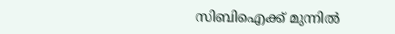സിബിഐക്ക് മുന്നില്‍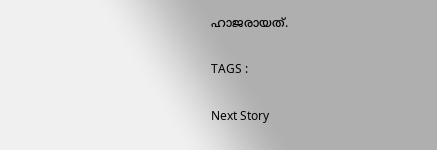ഹാജരായത്.

TAGS :

Next Story